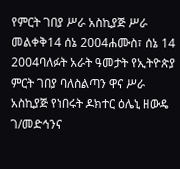የምርት ገበያ ሥራ አስኪያጅ ሥራ መልቀቅ14 ሰኔ 2004ሐሙስ፣ ሰኔ 14 2004ባለፉት አራት ዓመታት የኢትዮጵያ ምርት ገበያ ባለስልጣን ዋና ሥራ አስኪያጅ የነበሩት ዶክተር ዕሌኒ ዘውዴ ገ/መድኅንና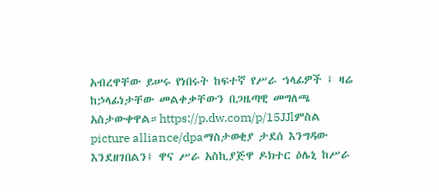አብረዋቸው ይሠሩ የነበሩት ከፍተኛ የሥራ ኀላፊዎች ፤ ዛሬ ከኃላፊነታቸው መልቀቃቸውን በጋዜጣዊ መግለጫ አስታውቀዋል።https://p.dw.com/p/15JJlምስል picture alliance/dpaማስታወቂያ ታደሰ እንግዳው እንደዘገበልን፤ ዋና ሥራ አስኪያጅዋ ዶክተር ዕሌኒ ከሥራ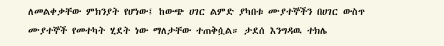ለመልቀቃቸው ምክንያት የሆነው፤ ከውጭ ሀገር ልምድ ያካበቱ ሙያተኞችን በሀገር ውስጥ ሙያተኞች የመተካት ሂደት ነው ማለታቸው ተጠቅሷል። ታደሰ እንግዳዉ ተክሌ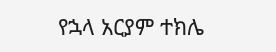የኋላ አርያም ተክሌ